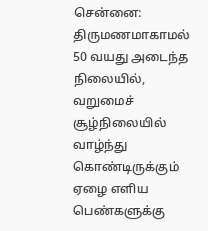சென்னை: திருமணமாகாமல் 50 வயது அடைந்த நிலையில், வறுமைச் சூழ்நிலையில் வாழ்ந்து கொண்டிருக்கும் ஏழை எளிய பெண்களுக்கு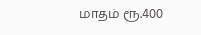மாதம் ரூ.400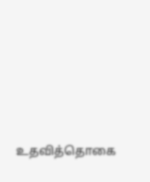உதவித்தொகை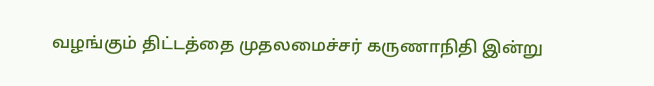வழங்கும் திட்டத்தை முதலமைச்சர் கருணாநிதி இன்று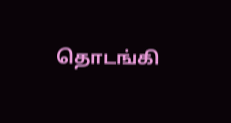தொடங்கி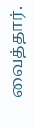வைத்தார்.